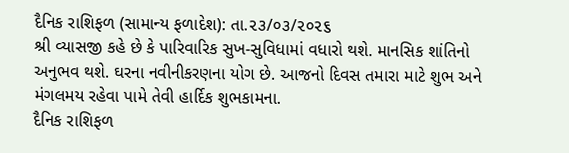દૈનિક રાશિફળ (સામાન્ય ફળાદેશ): તા.૨૩/૦૩/૨૦૨૬
શ્રી વ્યાસજી કહે છે કે પારિવારિક સુખ-સુવિધામાં વધારો થશે. માનસિક શાંતિનો અનુભવ થશે. ઘરના નવીનીકરણના યોગ છે. આજનો દિવસ તમારા માટે શુભ અને મંગલમય રહેવા પામે તેવી હાર્દિક શુભકામના.
દૈનિક રાશિફળ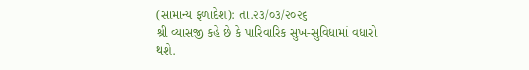(સામાન્ય ફળાદેશ): તા.૨૩/૦૩/૨૦૨૬
શ્રી વ્યાસજી કહે છે કે પારિવારિક સુખ-સુવિધામાં વધારો થશે.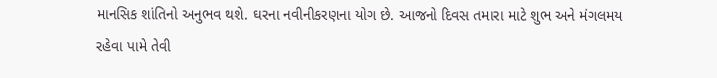માનસિક શાંતિનો અનુભવ થશે. ઘરના નવીનીકરણના યોગ છે. આજનો દિવસ તમારા માટે શુભ અને મંગલમય રહેવા પામે તેવી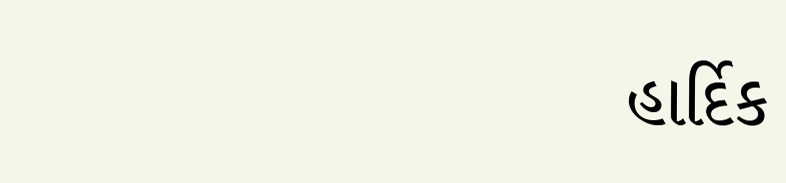હાર્દિક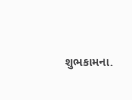શુભકામના.